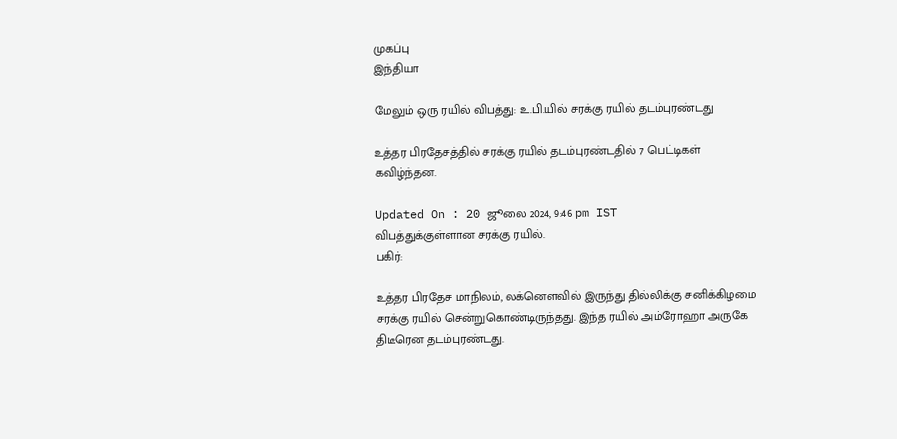முகப்பு
இந்தியா

மேலும் ஒரு ரயில் விபத்து: உ.பி.யில் சரக்கு ரயில் தடம்புரண்டது

உத்தர பிரதேசத்தில் சரக்கு ரயில் தடம்புரண்டதில் 7 பெட்டிகள் கவிழ்ந்தன.

Updated On : 20 ஜூலை 2024, 9:46 pm IST
விபத்துக்குள்ளான சரக்கு ரயில்.
பகிர்:

உத்தர பிரதேச மாநிலம், லக்னௌவில் இருந்து தில்லிக்கு சனிக்கிழமை சரக்கு ரயில் சென்றுகொண்டிருந்தது. இந்த ரயில் அம்ரோஹா அருகே திடீரென தடம்புரண்டது.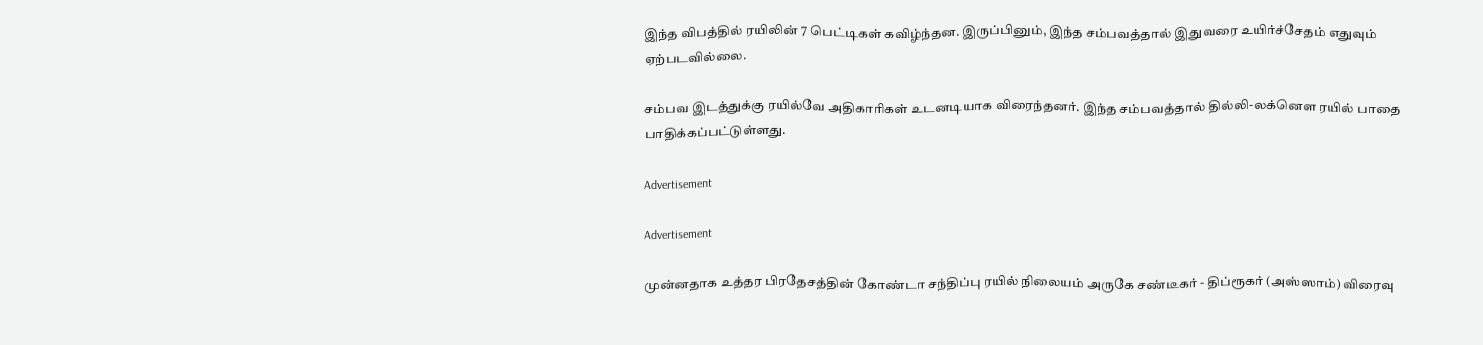இந்த விபத்தில் ரயிலின் 7 பெட்டிகள் கவிழ்ந்தன. இருப்பினும், இந்த சம்பவத்தால் இதுவரை உயிர்ச்சேதம் எதுவும் ஏற்படவில்லை.

சம்பவ இடத்துக்கு ரயில்வே அதிகாரிகள் உடனடியாக விரைந்தனர். இந்த சம்பவத்தால் தில்லி-லக்னௌ ரயில் பாதை பாதிக்கப்பட்டுள்ளது.

Advertisement

Advertisement

முன்னதாக உத்தர பிரதேசத்தின் கோண்டா சந்திப்பு ரயில் நிலையம் அருகே சண்டீகர் - திப்ரூகர் (அஸ்ஸாம்) விரைவு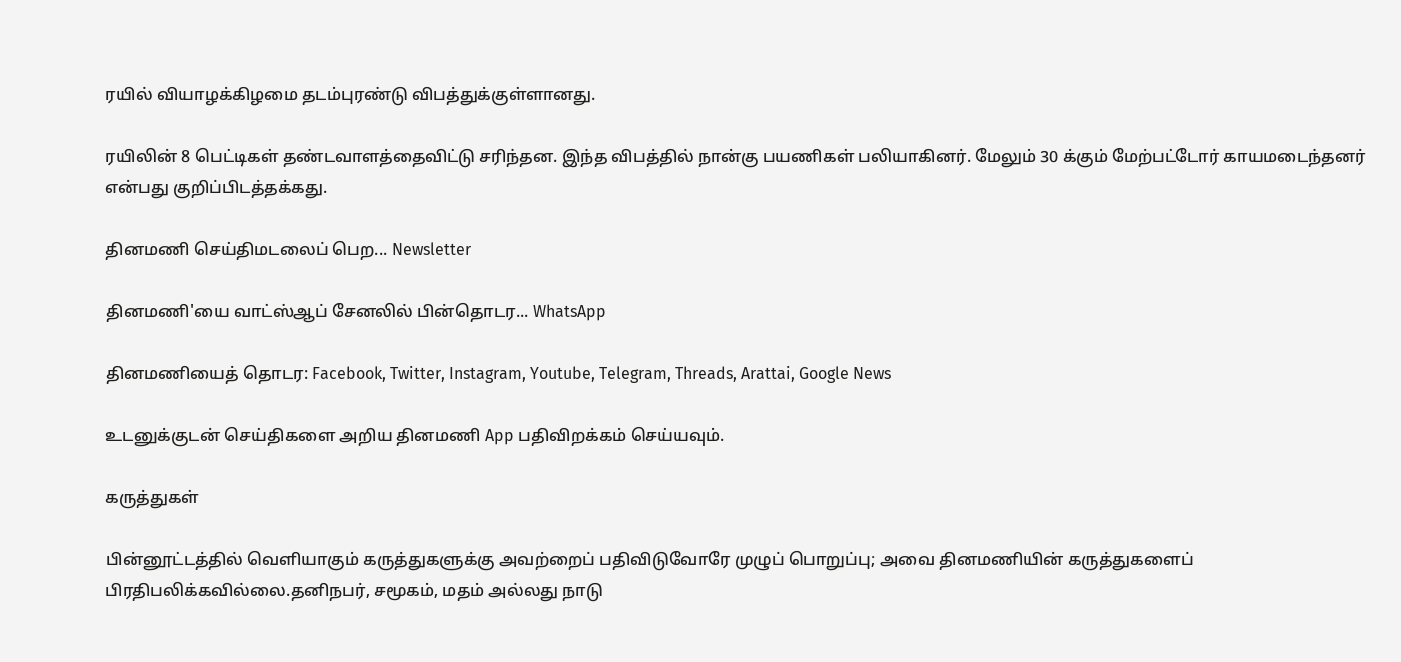ரயில் வியாழக்கிழமை தடம்புரண்டு விபத்துக்குள்ளானது.

ரயிலின் 8 பெட்டிகள் தண்டவாளத்தைவிட்டு சரிந்தன. இந்த விபத்தில் நான்கு பயணிகள் பலியாகினர். மேலும் 30 க்கும் மேற்பட்டோர் காயமடைந்தனர் என்பது குறிப்பிடத்தக்கது.

தினமணி செய்திமடலைப் பெற... Newsletter

தினமணி'யை வாட்ஸ்ஆப் சேனலில் பின்தொடர... WhatsApp

தினமணியைத் தொடர: Facebook, Twitter, Instagram, Youtube, Telegram, Threads, Arattai, Google News

உடனுக்குடன் செய்திகளை அறிய தினமணி App பதிவிறக்கம் செய்யவும்.

கருத்துகள்

பின்னூட்டத்தில் வெளியாகும் கருத்துகளுக்கு அவற்றைப் பதிவிடுவோரே முழுப் பொறுப்பு; அவை தினமணியின் கருத்துகளைப் பிரதிபலிக்கவில்லை.தனிநபர், சமூகம், மதம் அல்லது நாடு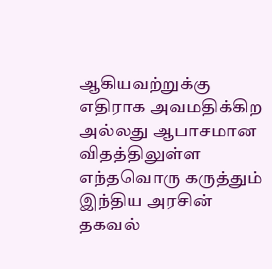ஆகியவற்றுக்கு எதிராக அவமதிக்கிற அல்லது ஆபாசமான விதத்திலுள்ள எந்தவொரு கருத்தும் இந்திய அரசின் தகவல்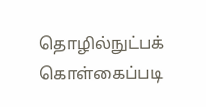தொழில்நுட்பக் கொள்கைப்படி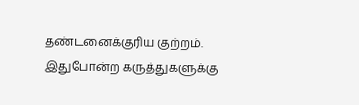தண்டனைக்குரிய குற்றம். இதுபோன்ற கருத்துகளுக்கு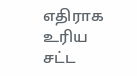எதிராக உரிய சட்ட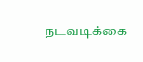நடவடிக்கை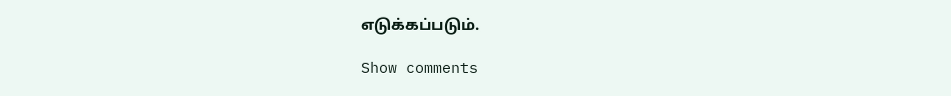எடுக்கப்படும்.

Show comments